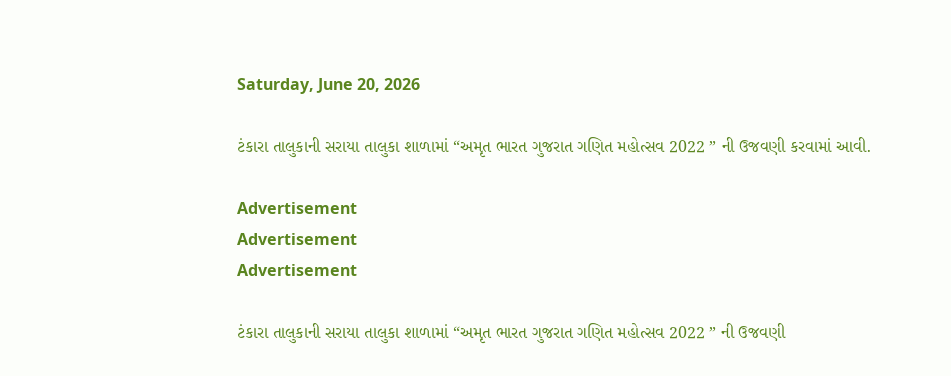Saturday, June 20, 2026

ટંકારા તાલુકાની સરાયા તાલુકા શાળામાં “અમૃત ભારત ગુજરાત ગણિત મહોત્સવ 2022 ” ની ઉજવણી કરવામાં આવી.

Advertisement
Advertisement
Advertisement

ટંકારા તાલુકાની સરાયા તાલુકા શાળામાં “અમૃત ભારત ગુજરાત ગણિત મહોત્સવ 2022 ” ની ઉજવણી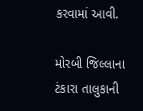કરવામાં આવી.

મોરબી જિલ્લાના ટંકારા તાલુકાની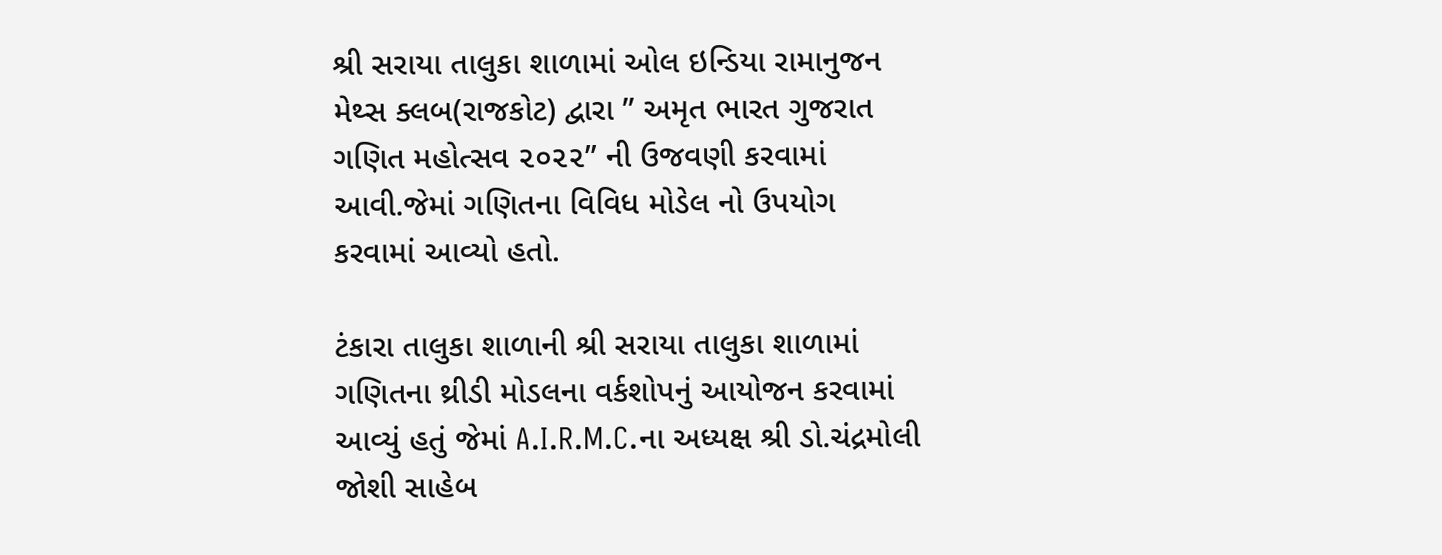શ્રી સરાયા તાલુકા શાળામાં ઓલ ઇન્ડિયા રામાનુજન મેથ્સ ક્લબ(રાજકોટ) દ્વારા ” અમૃત ભારત ગુજરાત ગણિત મહોત્સવ ૨૦૨૨” ની ઉજવણી કરવામાં આવી.જેમાં ગણિતના વિવિધ મોડેલ નો ઉપયોગ કરવામાં આવ્યો હતો.

ટંકારા તાલુકા શાળાની શ્રી સરાયા તાલુકા શાળામાં ગણિતના થ્રીડી મોડલના વર્કશોપનું આયોજન કરવામાં આવ્યું હતું જેમાં A.I.R.M.C.ના અધ્યક્ષ શ્રી ડો.ચંદ્રમોલી જોશી સાહેબ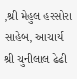,શ્રી મેહુલ હરસોરા સાહેબ, આચાર્ય શ્રી ચુનીલાલ ઢેઢી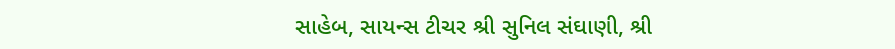સાહેબ, સાયન્સ ટીચર શ્રી સુનિલ સંઘાણી, શ્રી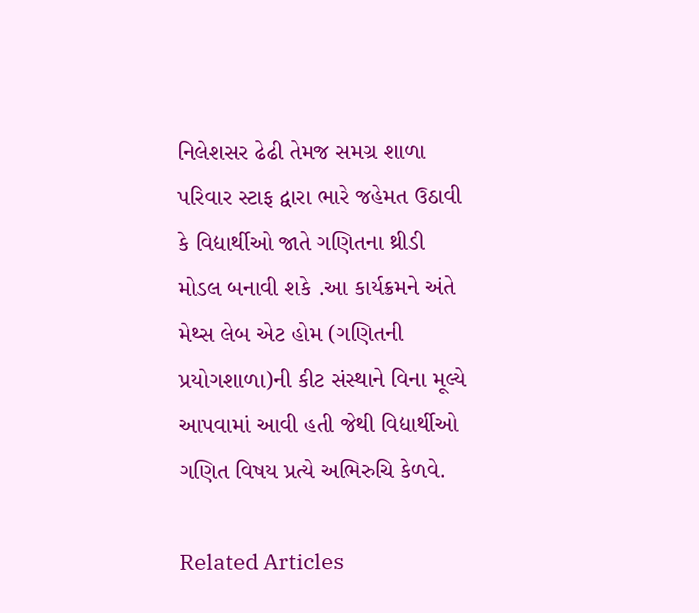નિલેશસર ઢેઢી તેમજ સમગ્ર શાળા પરિવાર સ્ટાફ દ્વારા ભારે જહેમત ઉઠાવી કે વિદ્યાર્થીઓ જાતે ગણિતના થ્રીડી મોડલ બનાવી શકે .આ કાર્યક્રમને અંતે મેથ્સ લેબ એટ હોમ (ગણિતની પ્રયોગશાળા)ની કીટ સંસ્થાને વિના મૂલ્યે આપવામાં આવી હતી જેથી વિદ્યાર્થીઓ ગણિત વિષય પ્રત્યે અભિરુચિ કેળવે.

Related Articles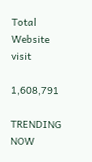Total Website visit

1,608,791

TRENDING NOW